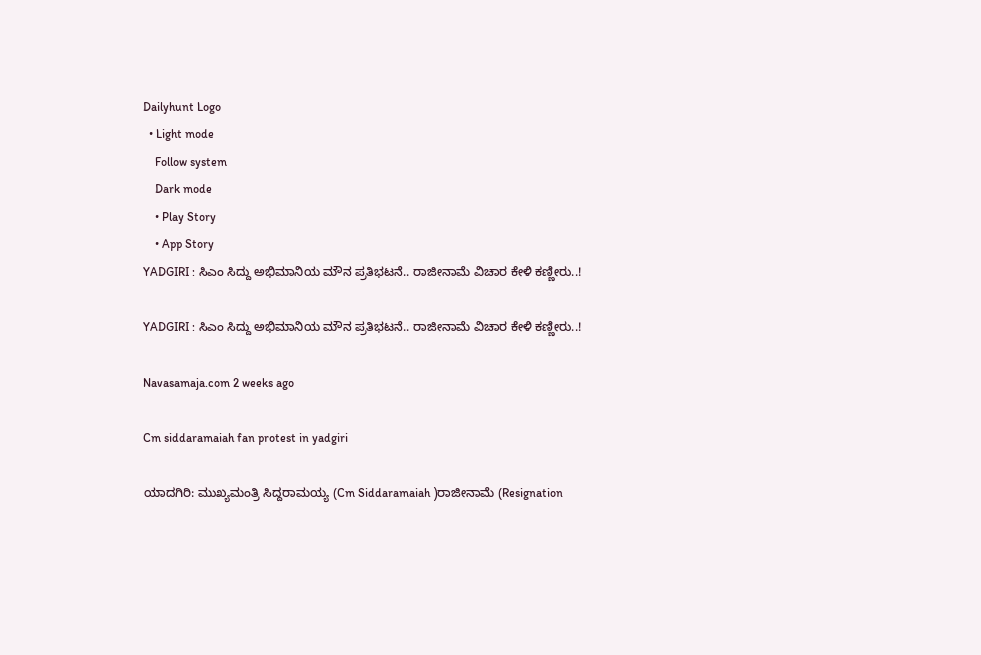Dailyhunt Logo
  • Light mode
    Follow system
    Dark mode
    • Play Story
    • App Story
YADGIRI : ಸಿಎಂ ಸಿದ್ದು ಅಭಿಮಾನಿಯ ಮೌನ ಪ್ರತಿಭಟನೆ.. ರಾಜೀನಾಮೆ ವಿಚಾರ ಕೇಳಿ ಕಣ್ಣೀರು..!

YADGIRI : ಸಿಎಂ ಸಿದ್ದು ಅಭಿಮಾನಿಯ ಮೌನ ಪ್ರತಿಭಟನೆ.. ರಾಜೀನಾಮೆ ವಿಚಾರ ಕೇಳಿ ಕಣ್ಣೀರು..!

Navasamaja.com 2 weeks ago

Cm siddaramaiah fan protest in yadgiri

ಯಾದಗಿರಿ: ಮುಖ್ಯಮಂತ್ರಿ ಸಿದ್ದರಾಮಯ್ಯ (Cm Siddaramaiah )ರಾಜೀನಾಮೆ (Resignation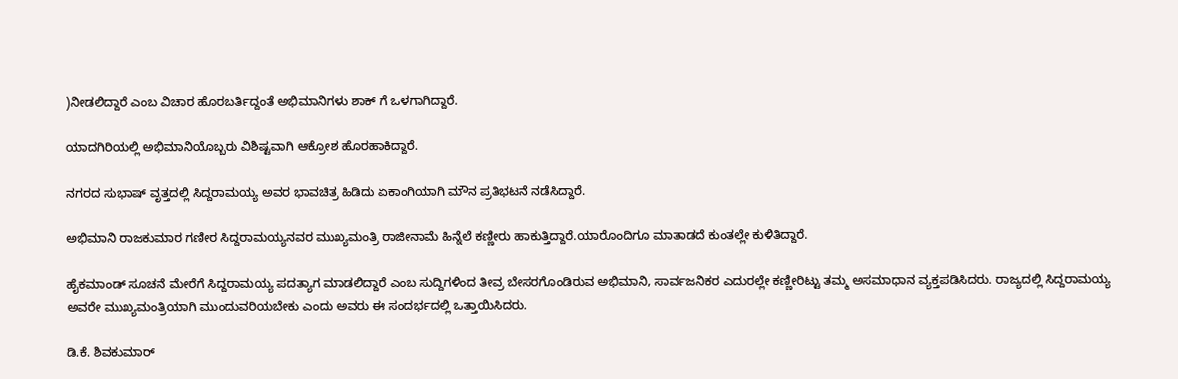)ನೀಡಲಿದ್ದಾರೆ ಎಂಬ ವಿಚಾರ ಹೊರಬರ್ತಿದ್ದಂತೆ ಅಭಿಮಾನಿಗಳು ಶಾಕ್ ಗೆ ಒಳಗಾಗಿದ್ದಾರೆ.

ಯಾದಗಿರಿಯಲ್ಲಿ ಅಭಿಮಾನಿಯೊಬ್ಬರು ವಿಶಿಷ್ಟವಾಗಿ ಆಕ್ರೋಶ ಹೊರಹಾಕಿದ್ದಾರೆ.

ನಗರದ ಸುಭಾಷ್ ವೃತ್ತದಲ್ಲಿ ಸಿದ್ದರಾಮಯ್ಯ ಅವರ ಭಾವಚಿತ್ರ ಹಿಡಿದು ಏಕಾಂಗಿಯಾಗಿ ಮೌನ ಪ್ರತಿಭಟನೆ ನಡೆಸಿದ್ದಾರೆ.

ಅಭಿಮಾನಿ ರಾಜಕುಮಾರ ಗಣೀರ ಸಿದ್ದರಾಮಯ್ಯನವರ ಮುಖ್ಯಮಂತ್ರಿ ರಾಜೀನಾಮೆ ಹಿನ್ನೆಲೆ ಕಣ್ಣೀರು ಹಾಕುತ್ತಿದ್ದಾರೆ.ಯಾರೊಂದಿಗೂ ಮಾತಾಡದೆ ಕುಂತಲ್ಲೇ ಕುಳಿತಿದ್ದಾರೆ.

ಹೈಕಮಾಂಡ್ ಸೂಚನೆ ಮೇರೆಗೆ ಸಿದ್ದರಾಮಯ್ಯ ಪದತ್ಯಾಗ ಮಾಡಲಿದ್ದಾರೆ ಎಂಬ ಸುದ್ದಿಗಳಿಂದ ತೀವ್ರ ಬೇಸರಗೊಂಡಿರುವ ಅಭಿಮಾನಿ, ಸಾರ್ವಜನಿಕರ ಎದುರಲ್ಲೇ ಕಣ್ಣೀರಿಟ್ಟು ತಮ್ಮ ಅಸಮಾಧಾನ ವ್ಯಕ್ತಪಡಿಸಿದರು. ರಾಜ್ಯದಲ್ಲಿ ಸಿದ್ದರಾಮಯ್ಯ ಅವರೇ ಮುಖ್ಯಮಂತ್ರಿಯಾಗಿ ಮುಂದುವರಿಯಬೇಕು ಎಂದು ಅವರು ಈ ಸಂದರ್ಭದಲ್ಲಿ ಒತ್ತಾಯಿಸಿದರು.

ಡಿ.ಕೆ. ಶಿವಕುಮಾರ್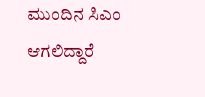ಮುಂದಿನ ಸಿಎಂ ಆಗಲಿದ್ದಾರೆ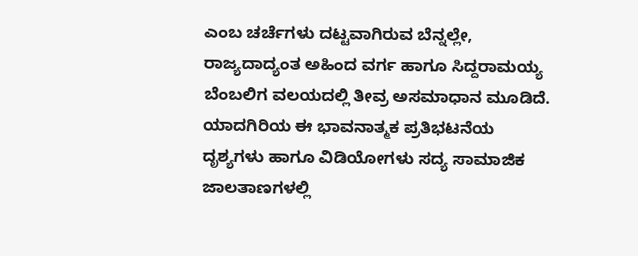ಎಂಬ ಚರ್ಚೆಗಳು ದಟ್ಟವಾಗಿರುವ ಬೆನ್ನಲ್ಲೇ, ರಾಜ್ಯದಾದ್ಯಂತ ಅಹಿಂದ ವರ್ಗ ಹಾಗೂ ಸಿದ್ದರಾಮಯ್ಯ ಬೆಂಬಲಿಗ ವಲಯದಲ್ಲಿ ತೀವ್ರ ಅಸಮಾಧಾನ ಮೂಡಿದೆ. ಯಾದಗಿರಿಯ ಈ ಭಾವನಾತ್ಮಕ ಪ್ರತಿಭಟನೆಯ ದೃಶ್ಯಗಳು ಹಾಗೂ ವಿಡಿಯೋಗಳು ಸದ್ಯ ಸಾಮಾಜಿಕ ಜಾಲತಾಣಗಳಲ್ಲಿ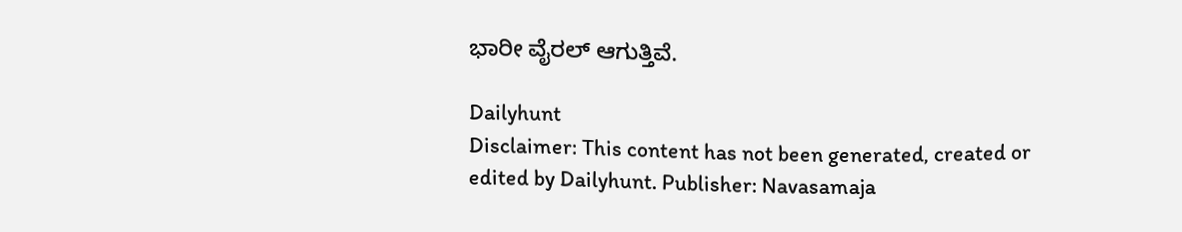ಭಾರೀ ವೈರಲ್ ಆಗುತ್ತಿವೆ.

Dailyhunt
Disclaimer: This content has not been generated, created or edited by Dailyhunt. Publisher: Navasamaja